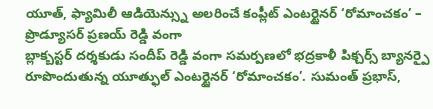యూత్, ఫ్యామిలీ ఆడియెన్స్ను అలరించే కంప్లీట్ ఎంటర్టైనర్ ‘రోమాంచకం’ – ప్రొడ్యూసర్ ప్రణయ్ రెడ్డి వంగా
బ్లాక్బస్టర్ దర్శకుడు సందీప్ రెడ్డి వంగా సమర్పణలో భద్రకాళీ పిక్చర్స్ బ్యానర్పై రూపొందుతున్న యూత్ఫుల్ ఎంటర్టైనర్ ‘రోమాంచకం’. సుమంత్ ప్రభాస్,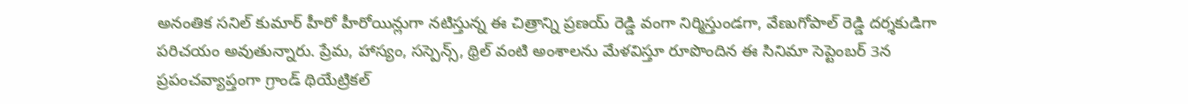అనంతిక సనిల్ కుమార్ హీరో హీరోయిన్లుగా నటిస్తున్న ఈ చిత్రాన్ని ప్రణయ్ రెడ్డి వంగా నిర్మిస్తుండగా, వేణుగోపాల్ రెడ్డి దర్శకుడిగా పరిచయం అవుతున్నారు. ప్రేమ, హాస్యం, సస్పెన్స్, థ్రిల్ వంటి అంశాలను మేళవిస్తూ రూపొందిన ఈ సినిమా సెప్టెంబర్ 3న ప్రపంచవ్యాప్తంగా గ్రాండ్ థియేట్రికల్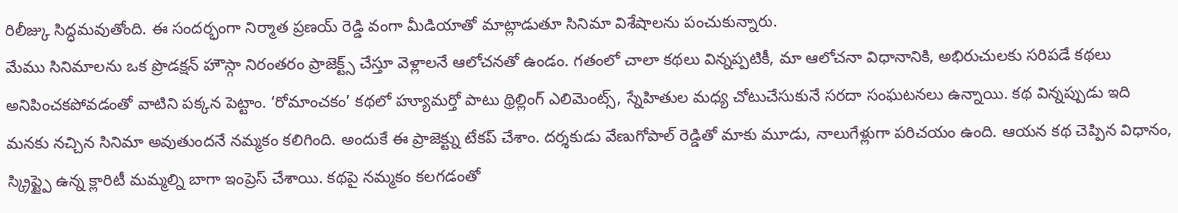రిలీజ్కు సిద్ధమవుతోంది. ఈ సందర్భంగా నిర్మాత ప్రణయ్ రెడ్డి వంగా మీడియాతో మాట్లాడుతూ సినిమా విశేషాలను పంచుకున్నారు.
మేము సినిమాలను ఒక ప్రొడక్షన్ హౌస్గా నిరంతరం ప్రాజెక్ట్స్ చేస్తూ వెళ్లాలనే ఆలోచనతో ఉండం. గతంలో చాలా కథలు విన్నప్పటికీ, మా ఆలోచనా విధానానికి, అభిరుచులకు సరిపడే కథలు అనిపించకపోవడంతో వాటిని పక్కన పెట్టాం. ‘రోమాంచకం’ కథలో హ్యూమర్తో పాటు థ్రిల్లింగ్ ఎలిమెంట్స్, స్నేహితుల మధ్య చోటుచేసుకునే సరదా సంఘటనలు ఉన్నాయి. కథ విన్నప్పుడు ఇది మనకు నచ్చిన సినిమా అవుతుందనే నమ్మకం కలిగింది. అందుకే ఈ ప్రాజెక్ట్ను టేకప్ చేశాం. దర్శకుడు వేణుగోపాల్ రెడ్డితో మాకు మూడు, నాలుగేళ్లుగా పరిచయం ఉంది. ఆయన కథ చెప్పిన విధానం, స్క్రిప్ట్పై ఉన్న క్లారిటీ మమ్మల్ని బాగా ఇంప్రెస్ చేశాయి. కథపై నమ్మకం కలగడంతో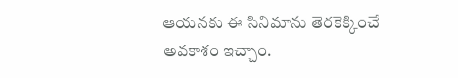ఆయనకు ఈ సినిమాను తెరకెక్కించే అవకాశం ఇచ్చాం.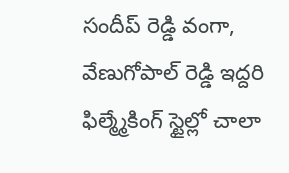సందీప్ రెడ్డి వంగా, వేణుగోపాల్ రెడ్డి ఇద్దరి ఫిల్మ్మేకింగ్ స్టైల్లో చాలా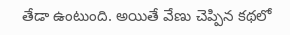తేడా ఉంటుంది. అయితే వేణు చెప్పిన కథలో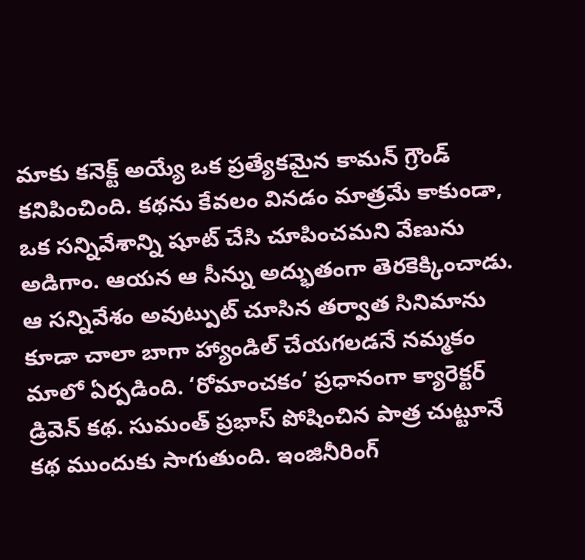మాకు కనెక్ట్ అయ్యే ఒక ప్రత్యేకమైన కామన్ గ్రౌండ్ కనిపించింది. కథను కేవలం వినడం మాత్రమే కాకుండా, ఒక సన్నివేశాన్ని షూట్ చేసి చూపించమని వేణును అడిగాం. ఆయన ఆ సీన్ను అద్భుతంగా తెరకెక్కించాడు. ఆ సన్నివేశం అవుట్పుట్ చూసిన తర్వాత సినిమాను కూడా చాలా బాగా హ్యాండిల్ చేయగలడనే నమ్మకం మాలో ఏర్పడింది. ‘రోమాంచకం’ ప్రధానంగా క్యారెక్టర్ డ్రివెన్ కథ. సుమంత్ ప్రభాస్ పోషించిన పాత్ర చుట్టూనే కథ ముందుకు సాగుతుంది. ఇంజినీరింగ్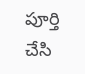పూర్తి చేసి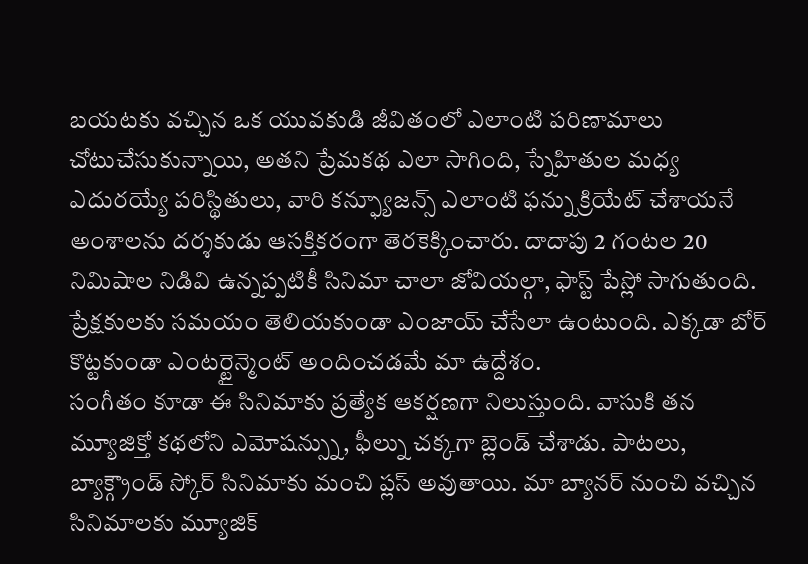బయటకు వచ్చిన ఒక యువకుడి జీవితంలో ఎలాంటి పరిణామాలు చోటుచేసుకున్నాయి, అతని ప్రేమకథ ఎలా సాగింది, స్నేహితుల మధ్య ఎదురయ్యే పరిస్థితులు, వారి కన్ఫ్యూజన్స్ ఎలాంటి ఫన్ను క్రియేట్ చేశాయనే అంశాలను దర్శకుడు ఆసక్తికరంగా తెరకెక్కించారు. దాదాపు 2 గంటల 20 నిమిషాల నిడివి ఉన్నప్పటికీ సినిమా చాలా జోవియల్గా, ఫాస్ట్ పేస్లో సాగుతుంది. ప్రేక్షకులకు సమయం తెలియకుండా ఎంజాయ్ చేసేలా ఉంటుంది. ఎక్కడా బోర్ కొట్టకుండా ఎంటర్టైన్మెంట్ అందించడమే మా ఉద్దేశం.
సంగీతం కూడా ఈ సినిమాకు ప్రత్యేక ఆకర్షణగా నిలుస్తుంది. వాసుకి తన మ్యూజిక్తో కథలోని ఎమోషన్స్ను, ఫీల్ను చక్కగా బ్లెండ్ చేశాడు. పాటలు, బ్యాక్గ్రౌండ్ స్కోర్ సినిమాకు మంచి ప్లస్ అవుతాయి. మా బ్యానర్ నుంచి వచ్చిన సినిమాలకు మ్యూజిక్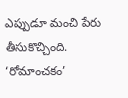ఎప్పుడూ మంచి పేరు తీసుకొచ్చింది. ‘రోమాంచకం’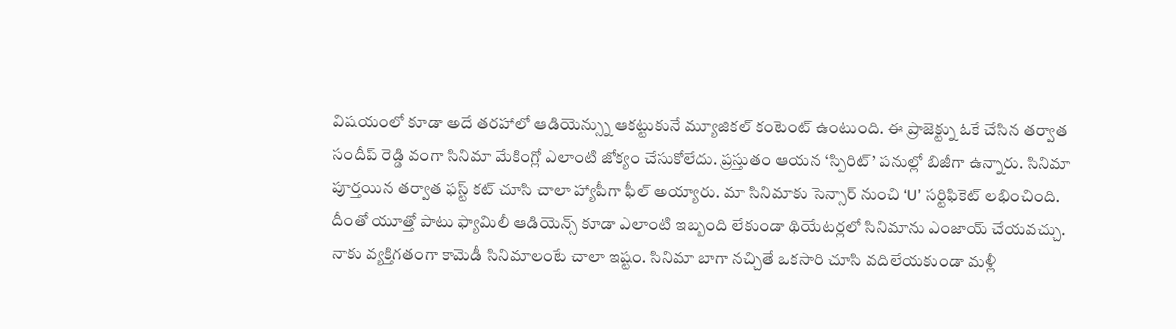విషయంలో కూడా అదే తరహాలో ఆడియెన్స్ను ఆకట్టుకునే మ్యూజికల్ కంటెంట్ ఉంటుంది. ఈ ప్రాజెక్ట్ను ఓకే చేసిన తర్వాత సందీప్ రెడ్డి వంగా సినిమా మేకింగ్లో ఎలాంటి జోక్యం చేసుకోలేదు. ప్రస్తుతం ఆయన ‘స్పిరిట్’ పనుల్లో బిజీగా ఉన్నారు. సినిమా పూర్తయిన తర్వాత ఫస్ట్ కట్ చూసి చాలా హ్యాపీగా ఫీల్ అయ్యారు. మా సినిమాకు సెన్సార్ నుంచి ‘U’ సర్టిఫికెట్ లభించింది. దీంతో యూత్తో పాటు ఫ్యామిలీ ఆడియెన్స్ కూడా ఎలాంటి ఇబ్బంది లేకుండా థియేటర్లలో సినిమాను ఎంజాయ్ చేయవచ్చు.
నాకు వ్యక్తిగతంగా కామెడీ సినిమాలంటే చాలా ఇష్టం. సినిమా బాగా నచ్చితే ఒకసారి చూసి వదిలేయకుండా మళ్లీ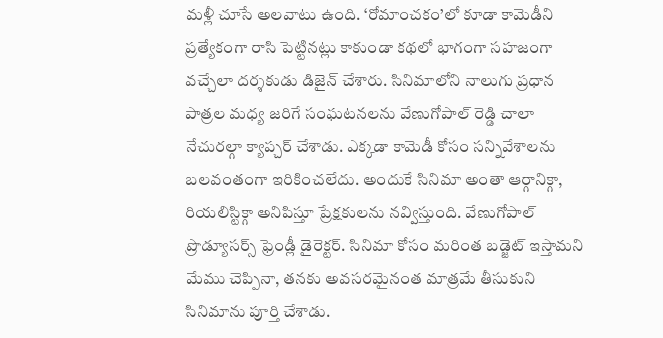మళ్లీ చూసే అలవాటు ఉంది. ‘రోమాంచకం’లో కూడా కామెడీని ప్రత్యేకంగా రాసి పెట్టినట్లు కాకుండా కథలో భాగంగా సహజంగా వచ్చేలా దర్శకుడు డిజైన్ చేశారు. సినిమాలోని నాలుగు ప్రధాన పాత్రల మధ్య జరిగే సంఘటనలను వేణుగోపాల్ రెడ్డి చాలా నేచురల్గా క్యాప్చర్ చేశాడు. ఎక్కడా కామెడీ కోసం సన్నివేశాలను బలవంతంగా ఇరికించలేదు. అందుకే సినిమా అంతా ఆర్గానిక్గా, రియలిస్టిక్గా అనిపిస్తూ ప్రేక్షకులను నవ్విస్తుంది. వేణుగోపాల్ ప్రొడ్యూసర్స్ ఫ్రెండ్లీ డైరెక్టర్. సినిమా కోసం మరింత బడ్జెట్ ఇస్తామని మేము చెప్పినా, తనకు అవసరమైనంత మాత్రమే తీసుకుని సినిమాను పూర్తి చేశాడు.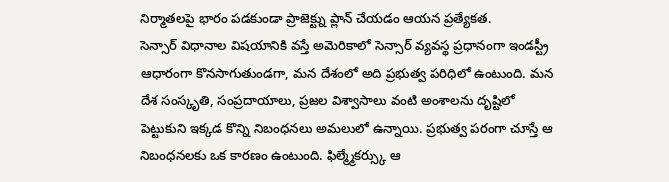నిర్మాతలపై భారం పడకుండా ప్రాజెక్ట్ను ప్లాన్ చేయడం ఆయన ప్రత్యేకత.
సెన్సార్ విధానాల విషయానికి వస్తే అమెరికాలో సెన్సార్ వ్యవస్థ ప్రధానంగా ఇండస్ట్రీ ఆధారంగా కొనసాగుతుండగా, మన దేశంలో అది ప్రభుత్వ పరిధిలో ఉంటుంది. మన దేశ సంస్కృతి, సంప్రదాయాలు, ప్రజల విశ్వాసాలు వంటి అంశాలను దృష్టిలో పెట్టుకుని ఇక్కడ కొన్ని నిబంధనలు అమలులో ఉన్నాయి. ప్రభుత్వ పరంగా చూస్తే ఆ నిబంధనలకు ఒక కారణం ఉంటుంది. ఫిల్మ్మేకర్స్కు ఆ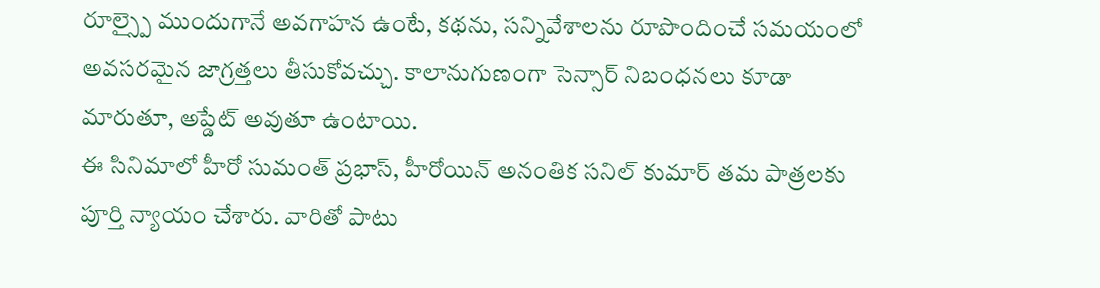రూల్స్పై ముందుగానే అవగాహన ఉంటే, కథను, సన్నివేశాలను రూపొందించే సమయంలో అవసరమైన జాగ్రత్తలు తీసుకోవచ్చు. కాలానుగుణంగా సెన్సార్ నిబంధనలు కూడా మారుతూ, అప్డేట్ అవుతూ ఉంటాయి.
ఈ సినిమాలో హీరో సుమంత్ ప్రభాస్, హీరోయిన్ అనంతిక సనిల్ కుమార్ తమ పాత్రలకు పూర్తి న్యాయం చేశారు. వారితో పాటు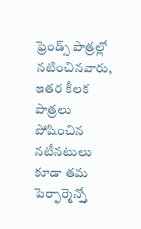ఫ్రెండ్స్ పాత్రల్లో నటించినవారు, ఇతర కీలక పాత్రలు పోషించిన నటీనటులు కూడా తమ పెర్ఫార్మెన్స్తో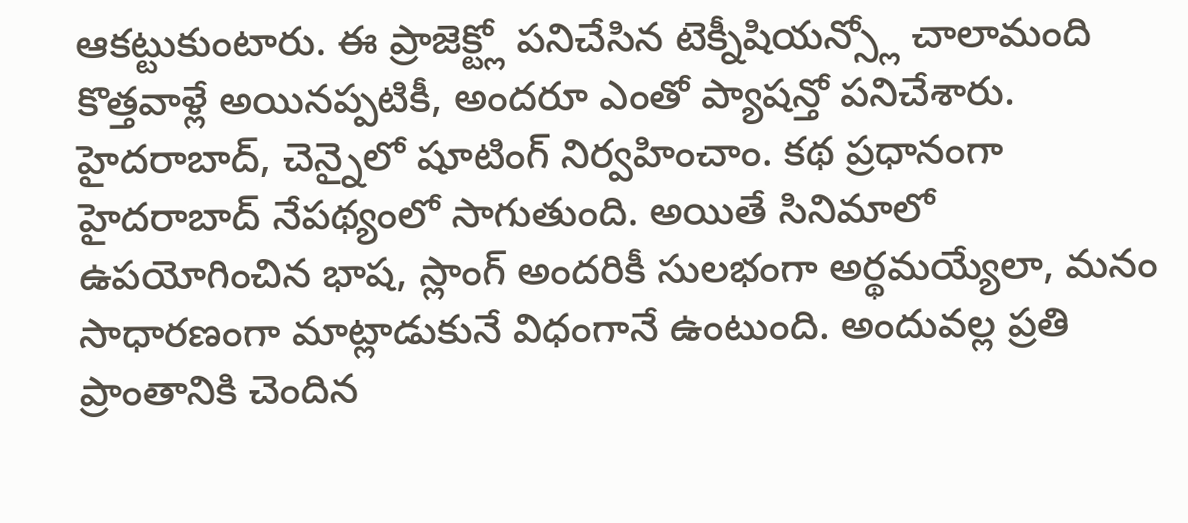ఆకట్టుకుంటారు. ఈ ప్రాజెక్ట్లో పనిచేసిన టెక్నీషియన్స్లో చాలామంది కొత్తవాళ్లే అయినప్పటికీ, అందరూ ఎంతో ప్యాషన్తో పనిచేశారు. హైదరాబాద్, చెన్నైలో షూటింగ్ నిర్వహించాం. కథ ప్రధానంగా హైదరాబాద్ నేపథ్యంలో సాగుతుంది. అయితే సినిమాలో ఉపయోగించిన భాష, స్లాంగ్ అందరికీ సులభంగా అర్థమయ్యేలా, మనం సాధారణంగా మాట్లాడుకునే విధంగానే ఉంటుంది. అందువల్ల ప్రతి ప్రాంతానికి చెందిన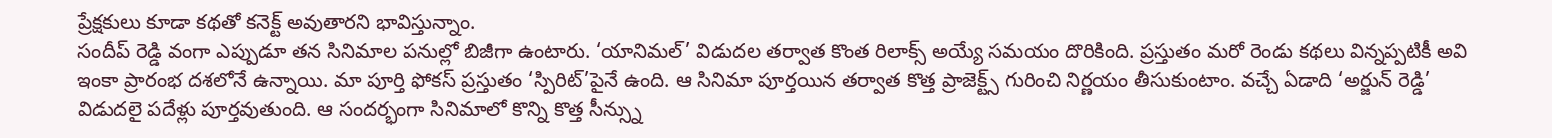ప్రేక్షకులు కూడా కథతో కనెక్ట్ అవుతారని భావిస్తున్నాం.
సందీప్ రెడ్డి వంగా ఎప్పుడూ తన సినిమాల పనుల్లో బిజీగా ఉంటారు. ‘యానిమల్’ విడుదల తర్వాత కొంత రిలాక్స్ అయ్యే సమయం దొరికింది. ప్రస్తుతం మరో రెండు కథలు విన్నప్పటికీ అవి ఇంకా ప్రారంభ దశలోనే ఉన్నాయి. మా పూర్తి ఫోకస్ ప్రస్తుతం ‘స్పిరిట్’పైనే ఉంది. ఆ సినిమా పూర్తయిన తర్వాత కొత్త ప్రాజెక్ట్స్ గురించి నిర్ణయం తీసుకుంటాం. వచ్చే ఏడాది ‘అర్జున్ రెడ్డి’ విడుదలై పదేళ్లు పూర్తవుతుంది. ఆ సందర్భంగా సినిమాలో కొన్ని కొత్త సీన్స్ను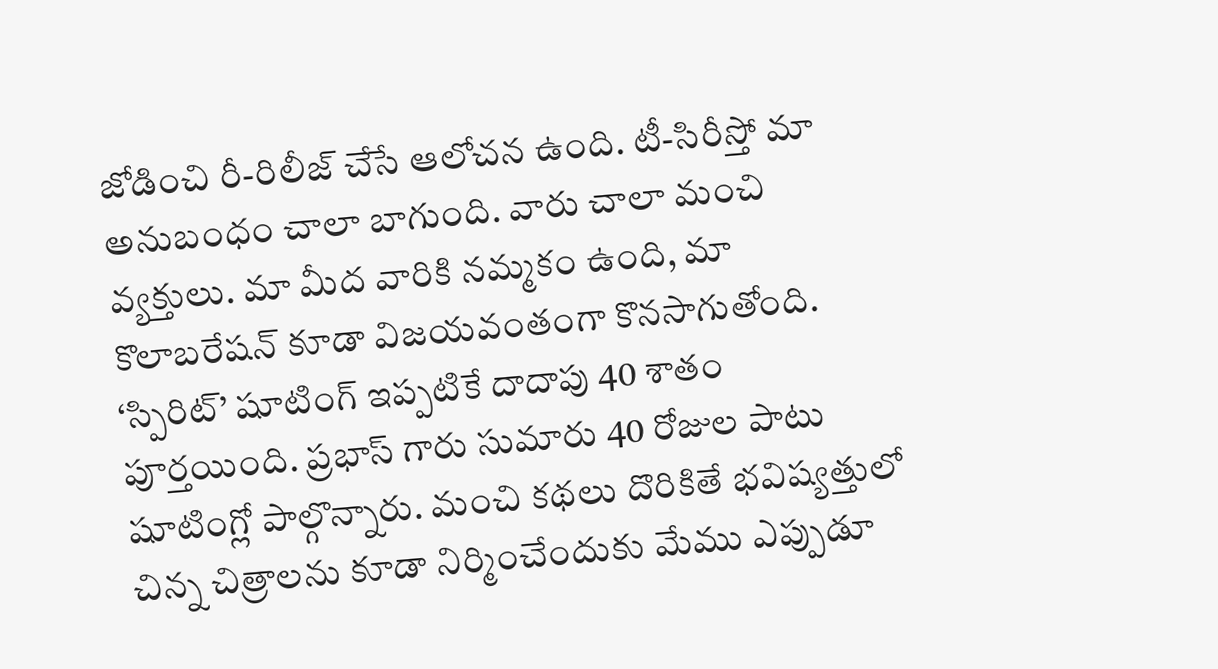జోడించి రీ-రిలీజ్ చేసే ఆలోచన ఉంది. టీ-సిరీస్తో మా అనుబంధం చాలా బాగుంది. వారు చాలా మంచి వ్యక్తులు. మా మీద వారికి నమ్మకం ఉంది, మా కొలాబరేషన్ కూడా విజయవంతంగా కొనసాగుతోంది. ‘స్పిరిట్’ షూటింగ్ ఇప్పటికే దాదాపు 40 శాతం పూర్తయింది. ప్రభాస్ గారు సుమారు 40 రోజుల పాటు షూటింగ్లో పాల్గొన్నారు. మంచి కథలు దొరికితే భవిష్యత్తులో చిన్న చిత్రాలను కూడా నిర్మించేందుకు మేము ఎప్పుడూ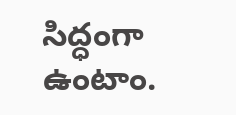సిద్ధంగా ఉంటాం.